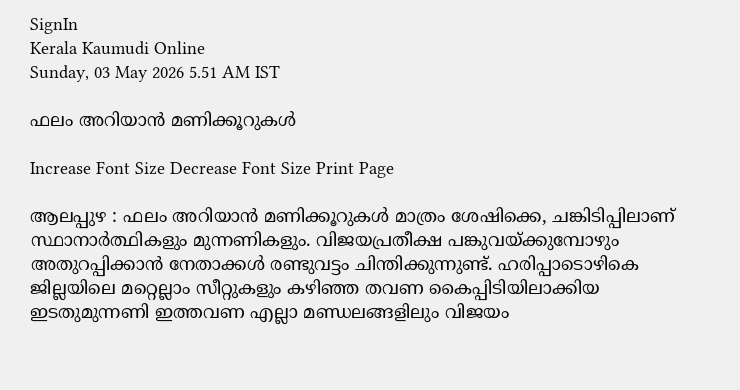SignIn
Kerala Kaumudi Online
Sunday, 03 May 2026 5.51 AM IST

ഫലം അറിയാൻ മണിക്കൂറുകൾ

Increase Font Size Decrease Font Size Print Page

ആലപ്പുഴ : ഫലം അറിയാൻ മണിക്കൂറുകൾ മാത്രം ശേഷിക്കെ, ചങ്കിടിപ്പിലാണ് സ്ഥാനാർത്ഥികളും മുന്നണികളും. വിജയപ്രതീക്ഷ പങ്കുവയ്ക്കുമ്പോഴും അതുറപ്പിക്കാൻ നേതാക്കൾ രണ്ടുവട്ടം ചിന്തിക്കുന്നുണ്ട്. ഹരിപ്പാടൊഴികെ ജില്ലയിലെ മറ്റെല്ലാം സീറ്റുകളും കഴിഞ്ഞ തവണ കൈപ്പിടിയിലാക്കിയ ഇടതുമുന്നണി ഇത്തവണ എല്ലാ മണ്ഡലങ്ങളിലും വിജയം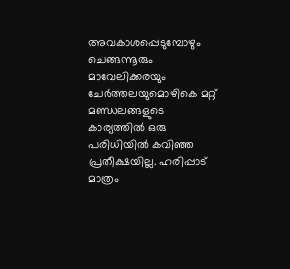അവകാശപ്പെടുമ്പോഴും ചെങ്ങന്നൂരും മാവേലിക്കരയും ചേർത്തലയുമൊഴികെ മറ്റ് മണ്ഡലങ്ങളുടെ കാര്യത്തിൽ ഒരു പരിധിയിൽ കവിഞ്ഞ പ്രതീക്ഷയില്ല. ഹരിപ്പാട് മാത്രം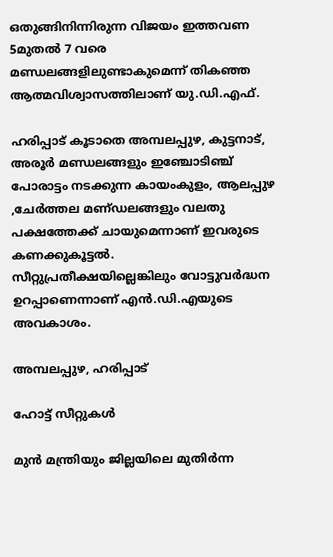ഒതുങ്ങിനിന്നിരുന്ന വിജയം ഇത്തവണ 5മുതൽ 7 വരെ മണ്ഡലങ്ങളിലുണ്ടാകുമെന്ന് തികഞ്ഞ ആത്മവിശ്വാസത്തിലാണ് യു.ഡി.എഫ്.

ഹരിപ്പാട് കൂടാതെ അമ്പലപ്പുഴ, കുട്ടനാട്, അരൂർ മണ്ഡലങ്ങളും ഇഞ്ചോടിഞ്ച് പോരാട്ടം നടക്കുന്ന കായംകുളം, ആലപ്പുഴ ,ചേർത്തല മണ്‌ഡലങ്ങളും വലതു പക്ഷത്തേക്ക് ചായുമെന്നാണ് ഇവരുടെ കണക്കുകൂട്ടൽ. സീറ്റുപ്രതീക്ഷയില്ലെങ്കിലും വോട്ടുവർദ്ധന ഉറപ്പാണെന്നാണ് എൻ.ഡി.എയുടെ അവകാശം.

അമ്പലപ്പുഴ, ഹരിപ്പാട്

ഹോട്ട് സീറ്റുകൾ

മുൻ മന്ത്രിയും ജില്ലയിലെ മുതിർന്ന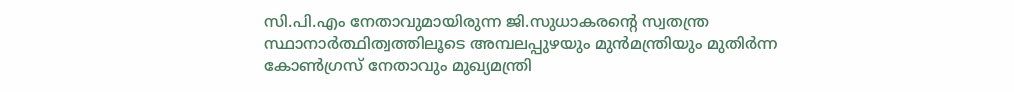സി.പി.എം നേതാവുമായിരുന്ന ജി.സുധാകരന്റെ സ്വതന്ത്ര സ്ഥാനാർത്ഥിത്വത്തിലൂടെ അമ്പലപ്പുഴയും മുൻമന്ത്രിയും മുതിർന്ന കോൺഗ്രസ് നേതാവും മുഖ്യമന്ത്രി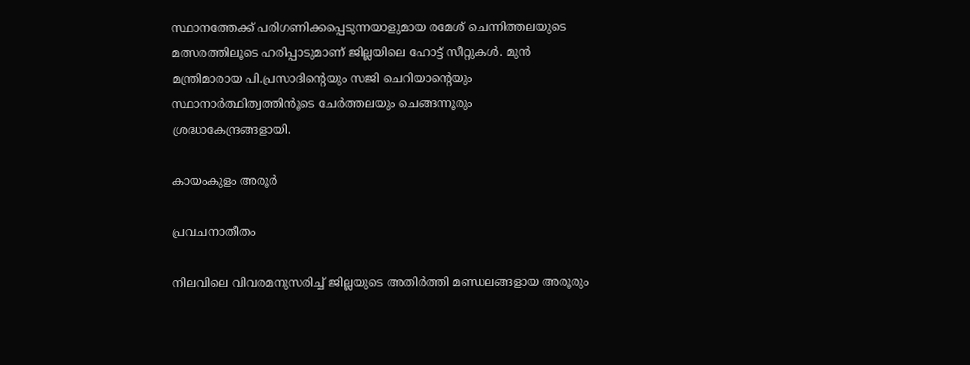സ്ഥാനത്തേക്ക് പരിഗണിക്കപ്പെടുന്നയാളുമായ രമേശ് ചെന്നിത്തലയുടെ മത്സരത്തിലൂടെ ഹരിപ്പാടുമാണ് ജില്ലയിലെ ഹോട്ട് സീറ്റുകൾ. മുൻ മന്ത്രിമാരായ പി.പ്രസാദിന്റെയും സജി ചെറിയാന്റെയും സ്ഥാനാർത്ഥിത്വത്തിൻൂടെ ചേർത്തലയും ചെങ്ങന്നൂരും ശ്രദ്ധാകേന്ദ്രങ്ങളായി.

കായംകുളം അരൂർ

പ്രവചനാതീതം

നിലവിലെ വിവരമനുസരിച്ച് ജില്ലയുടെ അതിർത്തി മണ്ഡലങ്ങളായ അരൂരും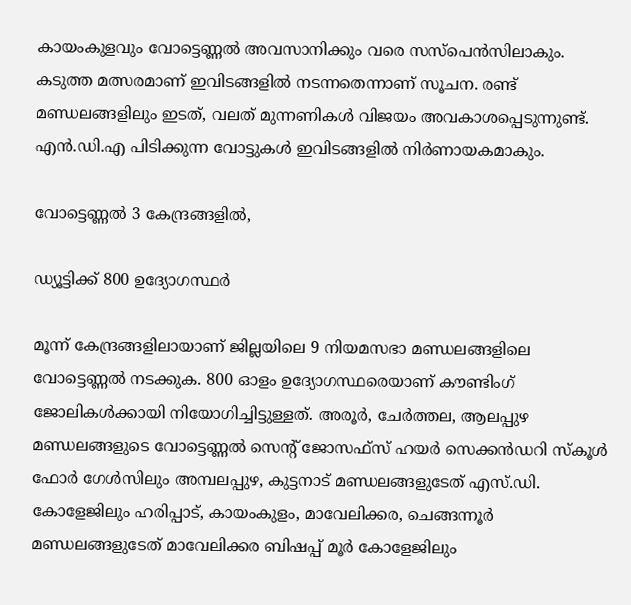കായംകുളവും വോട്ടെണ്ണൽ അവസാനിക്കും വരെ സസ്പെൻസിലാകും. കടുത്ത മത്സരമാണ് ഇവിടങ്ങളിൽ നടന്നതെന്നാണ് സൂചന. രണ്ട് മണ്ഡലങ്ങളിലും ഇടത്, വലത് മുന്നണികൾ വിജയം അവകാശപ്പെടുന്നുണ്ട്. എൻ.ഡി.എ പിടിക്കുന്ന വോട്ടുകൾ ഇവിടങ്ങളിൽ നിർണായകമാകും.

വോട്ടെണ്ണൽ 3 കേന്ദ്രങ്ങളിൽ,

ഡ്യൂട്ടിക്ക് 800 ഉദ്യോഗസ്ഥർ

മൂന്ന് കേന്ദ്രങ്ങളിലായാണ് ജില്ലയിലെ 9 നിയമസഭാ മണ്ഡലങ്ങളിലെ വോട്ടെണ്ണൽ നടക്കുക. 800 ഓളം ഉദ്യോഗസ്ഥരെയാണ് കൗണ്ടിംഗ് ജോലികൾക്കായി നിയോഗിച്ചിട്ടുള്ളത്. അരൂർ, ചേർത്തല, ആലപ്പുഴ മണ്ഡലങ്ങളുടെ വോട്ടെണ്ണൽ സെന്റ് ജോസഫ്സ് ഹയർ സെക്കൻഡറി സ്കൂൾ ഫോർ ഗേൾസിലും അമ്പലപ്പുഴ, കുട്ടനാട് മണ്ഡലങ്ങളുടേത് എസ്.ഡി. കോളേജിലും ഹരിപ്പാട്, കായംകുളം, മാവേലിക്കര, ചെങ്ങന്നൂർ മണ്ഡലങ്ങളുടേത് മാവേലിക്കര ബിഷപ്പ് മൂർ കോളേജിലും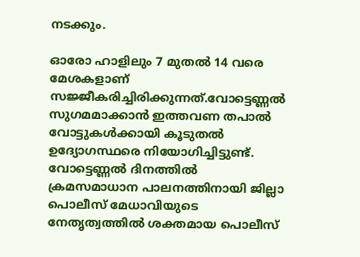നടക്കും.

ഓരോ ഹാളിലും 7 മുതൽ 14 വരെ മേശകളാണ് സജ്ജീകരിച്ചിരിക്കുന്നത്.വോട്ടെണ്ണൽ സുഗമമാക്കാൻ ഇത്തവണ തപാൽ വോട്ടുകൾക്കായി കൂടുതൽ ഉദ്യോഗസ്ഥരെ നിയോഗിച്ചിട്ടുണ്ട്. വോട്ടെണ്ണൽ ദിനത്തിൽ ക്രമസമാധാന പാലനത്തിനായി ജില്ലാ പൊലീസ് മേധാവിയുടെ നേതൃത്വത്തിൽ ശക്തമായ പൊലീസ്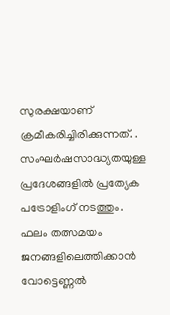സുരക്ഷയാണ് ക്രമീകരിച്ചിരിക്കുന്നത്. . സംഘർഷസാദ്ധ്യതയുള്ള പ്രദേശങ്ങളിൽ പ്രത്യേക പട്രോളിംഗ് നടത്തും. ഫലം തത്സമയം ജനങ്ങളിലെത്തിക്കാൻ വോട്ടെണ്ണൽ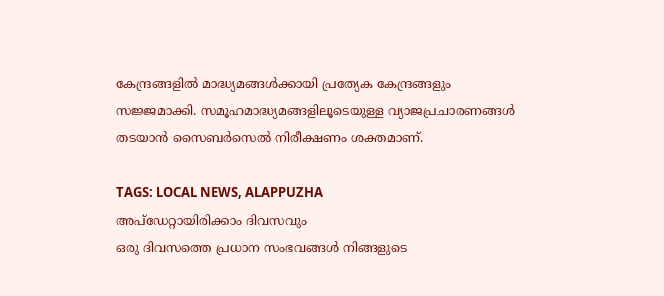കേന്ദ്രങ്ങളിൽ മാദ്ധ്യമങ്ങൾക്കായി പ്രത്യേക കേന്ദ്രങ്ങളും സജ്ജമാക്കി. സമൂഹമാദ്ധ്യമങ്ങളിലൂടെയുള്ള വ്യാജപ്രചാരണങ്ങൾ തടയാൻ സൈബർസെൽ നിരീക്ഷണം ശക്തമാണ്.

TAGS: LOCAL NEWS, ALAPPUZHA
അപ്ഡേറ്റായിരിക്കാം ദിവസവും
ഒരു ദിവസത്തെ പ്രധാന സംഭവങ്ങൾ നിങ്ങളുടെ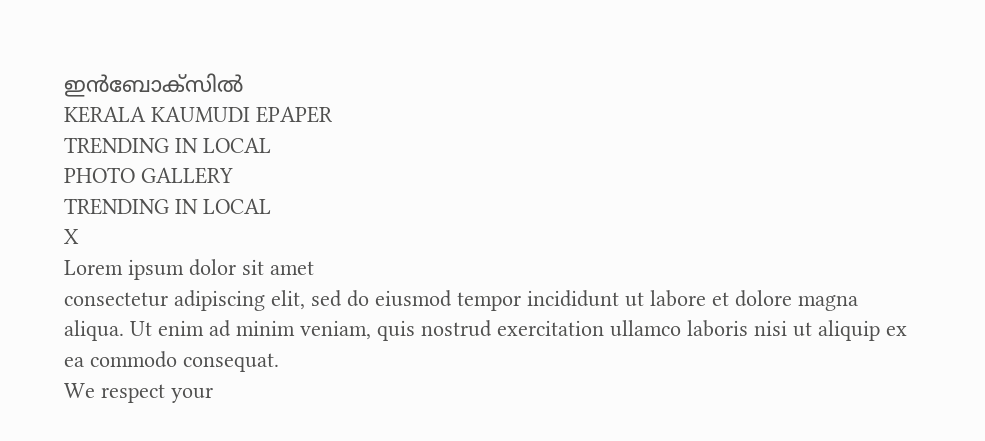ഇൻബോക്സിൽ
KERALA KAUMUDI EPAPER
TRENDING IN LOCAL
PHOTO GALLERY
TRENDING IN LOCAL
X
Lorem ipsum dolor sit amet
consectetur adipiscing elit, sed do eiusmod tempor incididunt ut labore et dolore magna aliqua. Ut enim ad minim veniam, quis nostrud exercitation ullamco laboris nisi ut aliquip ex ea commodo consequat.
We respect your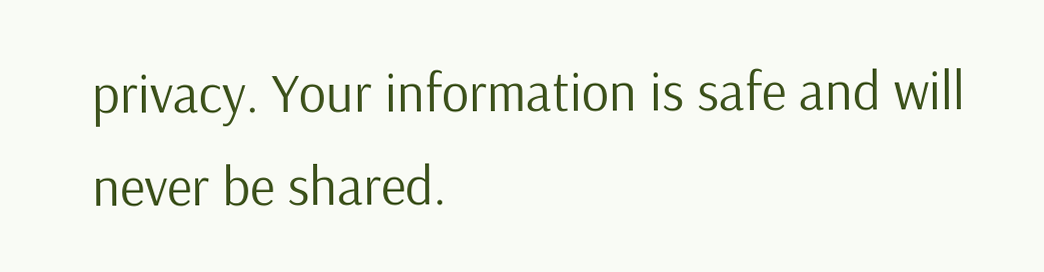privacy. Your information is safe and will never be shared.